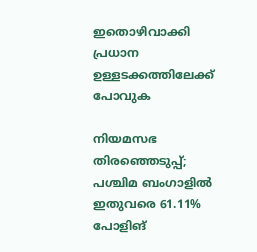ഇതൊഴിവാക്കി പ്രധാന ഉള്ളടക്കത്തിലേക്ക് പോവുക

നിയമസഭ തിരഞ്ഞെടുപ്പ്; പശ്ചിമ ബംഗാളില്‍ ഇതുവരെ 61.11% പോളിങ്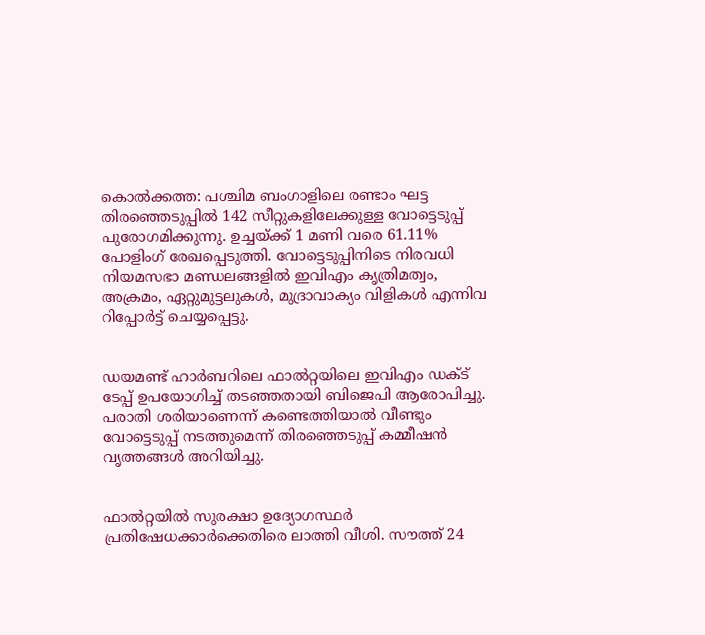കൊല്‍ക്കത്ത: പശ്ചിമ ബംഗാളിലെ രണ്ടാം ഘട്ട തിരഞ്ഞെടുപ്പില്‍ 142 സീറ്റുകളിലേക്കുള്ള വോട്ടെടുപ്പ് പുരോഗമിക്കുന്നു. ഉച്ചയ്ക്ക് 1 മണി വരെ 61.11% പോളിംഗ് രേഖപ്പെടുത്തി. വോട്ടെടുപ്പിനിടെ നിരവധി നിയമസഭാ മണ്ഡലങ്ങളില്‍ ഇവിഎം കൃത്രിമത്വം, അക്രമം, ഏറ്റുമുട്ടലുകള്‍, മുദ്രാവാക്യം വിളികള്‍ എന്നിവ റിപ്പോര്‍ട്ട് ചെയ്യപ്പെട്ടു.


ഡയമണ്ട് ഹാര്‍ബറിലെ ഫാല്‍റ്റയിലെ ഇവിഎം ഡക്ട് ടേപ്പ് ഉപയോഗിച്ച് തടഞ്ഞതായി ബിജെപി ആരോപിച്ചു. പരാതി ശരിയാണെന്ന് കണ്ടെത്തിയാല്‍ വീണ്ടും വോട്ടെടുപ്പ് നടത്തുമെന്ന് തിരഞ്ഞെടുപ്പ് കമ്മീഷന്‍ വൃത്തങ്ങള്‍ അറിയിച്ചു.


ഫാല്‍റ്റയില്‍ സുരക്ഷാ ഉദ്യോഗസ്ഥര്‍ പ്രതിഷേധക്കാര്‍ക്കെതിരെ ലാത്തി വീശി. സൗത്ത് 24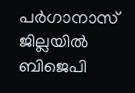പര്‍ഗാനാസ് ജില്ലയില്‍ ബിജെപി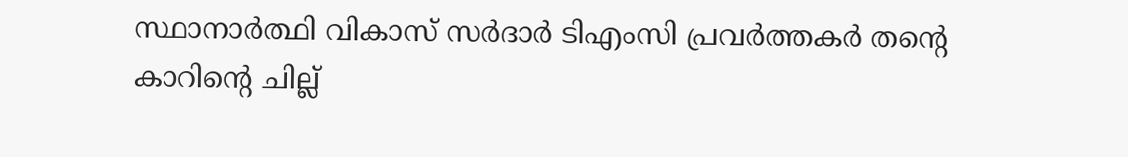സ്ഥാനാര്‍ത്ഥി വികാസ് സര്‍ദാര്‍ ടിഎംസി പ്രവര്‍ത്തകര്‍ തന്റെ കാറിന്റെ ചില്ല്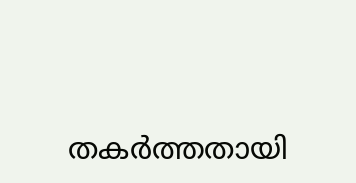തകര്‍ത്തതായി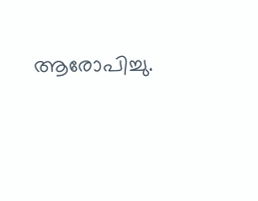ആരോപിച്ചു.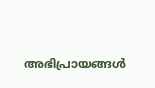അഭിപ്രായങ്ങള്‍